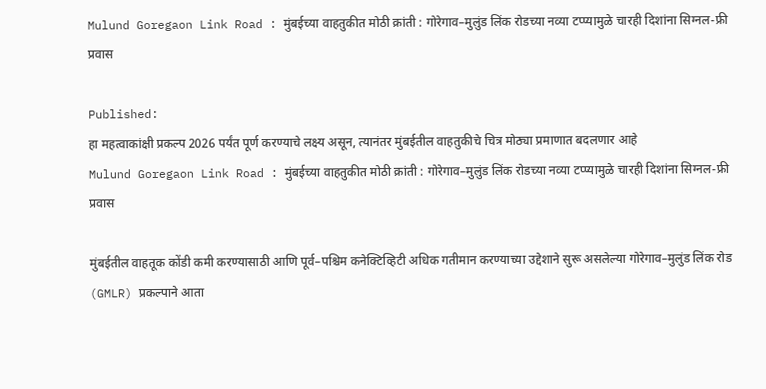Mulund Goregaon Link Road : मुंबईच्या वाहतुकीत मोठी क्रांती : गोरेगाव–मुलुंड लिंक रोडच्या नव्या टप्प्यामुळे चारही दिशांना सिग्नल-फ्री प्रवास

Published:
हा महत्वाकांक्षी प्रकल्प 2026 पर्यंत पूर्ण करण्याचे लक्ष्य असून, त्यानंतर मुंबईतील वाहतुकीचे चित्र मोठ्या प्रमाणात बदलणार आहे
Mulund Goregaon Link Road : मुंबईच्या वाहतुकीत मोठी क्रांती : गोरेगाव–मुलुंड लिंक रोडच्या नव्या टप्प्यामुळे चारही दिशांना सिग्नल-फ्री प्रवास

मुंबईतील वाहतूक कोंडी कमी करण्यासाठी आणि पूर्व–पश्चिम कनेक्टिव्हिटी अधिक गतीमान करण्याच्या उद्देशाने सुरू असलेल्या गोरेगाव–मुलुंड लिंक रोड (GMLR) प्रकल्पाने आता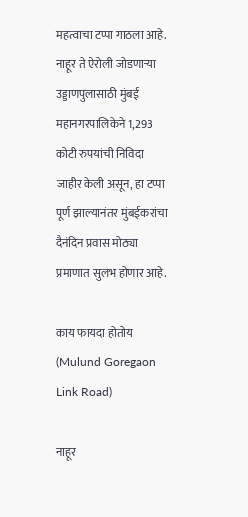महत्वाचा टप्पा गाठला आहे. नाहूर ते ऐरोली जोडणाऱ्या उड्डाणपुलासाठी मुंबई महानगरपालिकेने 1,293 कोटी रुपयांची निविदा जाहीर केली असून, हा टप्पा पूर्ण झाल्यानंतर मुंबईकरांचा दैनंदिन प्रवास मोठ्या प्रमाणात सुलभ होणार आहे.

काय फायदा होतोय (Mulund Goregaon Link Road)

नाहूर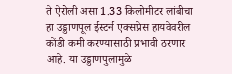ते ऐरोली असा 1.33 किलोमीटर लांबीचा हा उड्डाणपूल ईस्टर्न एक्सप्रेस हायवेवरील कोंडी कमी करण्यासाठी प्रभावी ठरणार आहे. या उड्डाणपुलामुळे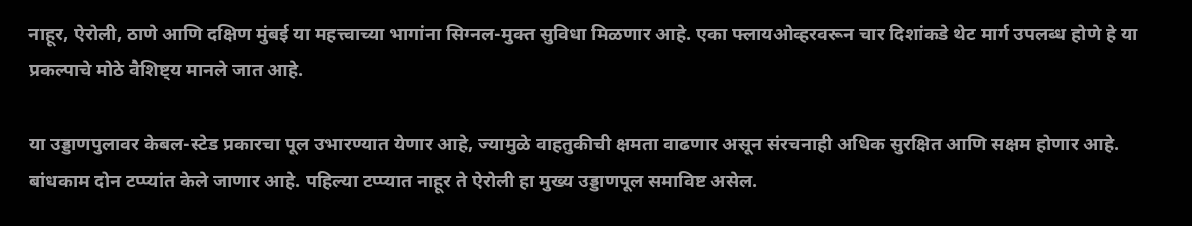नाहूर, ऐरोली, ठाणे आणि दक्षिण मुंबई या महत्त्वाच्या भागांना सिग्नल-मुक्त सुविधा मिळणार आहे. एका फ्लायओव्हरवरून चार दिशांकडे थेट मार्ग उपलब्ध होणे हे या प्रकल्पाचे मोठे वैशिष्ट्य मानले जात आहे.

या उड्डाणपुलावर केबल-स्टेड प्रकारचा पूल उभारण्यात येणार आहे, ज्यामुळे वाहतुकीची क्षमता वाढणार असून संरचनाही अधिक सुरक्षित आणि सक्षम होणार आहे. बांधकाम दोन टप्प्यांत केले जाणार आहे. पहिल्या टप्प्यात नाहूर ते ऐरोली हा मुख्य उड्डाणपूल समाविष्ट असेल.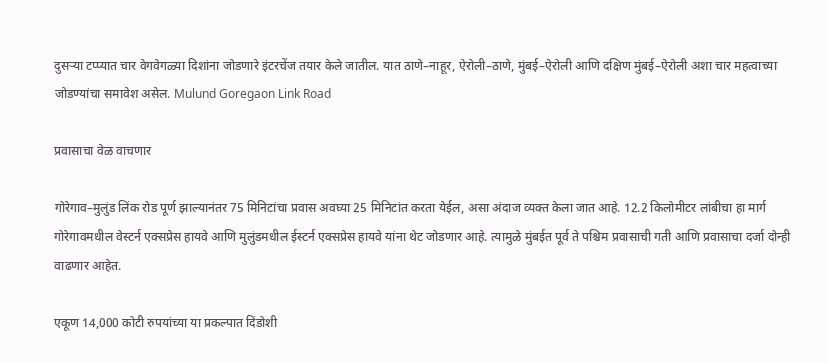दुसऱ्या टप्प्यात चार वेगवेगळ्या दिशांना जोडणारे इंटरचेंज तयार केले जातील. यात ठाणे–नाहूर, ऐरोली–ठाणे, मुंबई–ऐरोली आणि दक्षिण मुंबई–ऐरोली अशा चार महत्वाच्या जोडण्यांचा समावेश असेल. Mulund Goregaon Link Road

प्रवासाचा वेळ वाचणार

गोरेगाव–मुलुंड लिंक रोड पूर्ण झाल्यानंतर 75 मिनिटांचा प्रवास अवघ्या 25 मिनिटांत करता येईल, असा अंदाज व्यक्त केला जात आहे. 12.2 किलोमीटर लांबीचा हा मार्ग गोरेगावमधील वेस्टर्न एक्सप्रेस हायवे आणि मुलुंडमधील ईस्टर्न एक्सप्रेस हायवे यांना थेट जोडणार आहे. त्यामुळे मुंबईत पूर्व ते पश्चिम प्रवासाची गती आणि प्रवासाचा दर्जा दोन्ही वाढणार आहेत.

एकूण 14,000 कोटी रुपयांच्या या प्रकल्पात दिंडोशी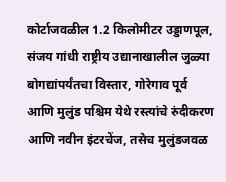कोर्टाजवळील 1.2 किलोमीटर उड्डाणपूल, संजय गांधी राष्ट्रीय उद्यानाखालील जुळ्या बोगद्यांपर्यंतचा विस्तार, गोरेगाव पूर्व आणि मुलुंड पश्चिम येथे रस्त्यांचे रुंदीकरण आणि नवीन इंटरचेंज, तसेच मुलुंडजवळ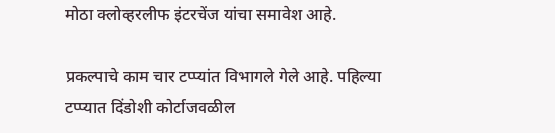मोठा क्लोव्हरलीफ इंटरचेंज यांचा समावेश आहे.

प्रकल्पाचे काम चार टप्प्यांत विभागले गेले आहे. पहिल्या टप्प्यात दिंडोशी कोर्टाजवळील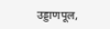उड्डाणपूल,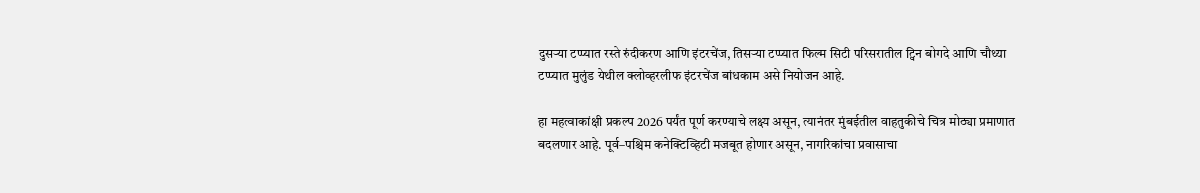दुसऱ्या टप्प्यात रस्ते रुंदीकरण आणि इंटरचेंज, तिसऱ्या टप्प्यात फिल्म सिटी परिसरातील ट्विन बोगदे आणि चौथ्या टप्प्यात मुलुंड येथील क्लोव्हरलीफ इंटरचेंज बांधकाम असे नियोजन आहे.

हा महत्वाकांक्षी प्रकल्प 2026 पर्यंत पूर्ण करण्याचे लक्ष्य असून, त्यानंतर मुंबईतील वाहतुकीचे चित्र मोठ्या प्रमाणात बदलणार आहे. पूर्व–पश्चिम कनेक्टिव्हिटी मजबूत होणार असून, नागरिकांचा प्रवासाचा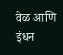वेळ आणि इंधन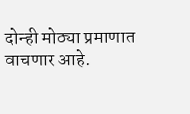दोन्ही मोठ्या प्रमाणात वाचणार आहे.